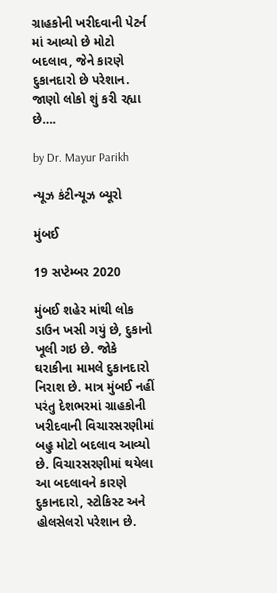ગ્રાહકોની ખરીદવાની પેટર્ન માં આવ્યો છે મોટો બદલાવ, જેને કારણે દુકાનદારો છે પરેશાન. જાણો લોકો શું કરી રહ્યા છે….

by Dr. Mayur Parikh

ન્યૂઝ કંટીન્યૂઝ બ્યૂરો

મુંબઈ

19 સપ્ટેમ્બર 2020

મુંબઈ શહેર માંથી લોક ડાઉન ખસી ગયું છે, દુકાનો ખૂલી ગઇ છે. જોકે ઘરાકીના મામલે દુકાનદારો નિરાશ છે. માત્ર મુંબઈ નહીં પરંતુ દેશભરમાં ગ્રાહકોની ખરીદવાની વિચારસરણીમાં બહુ મોટો બદલાવ આવ્યો છે. વિચારસરણીમાં થયેલા આ બદલાવને કારણે દુકાનદારો, સ્ટોકિસ્ટ અને હોલસેલરો પરેશાન છે.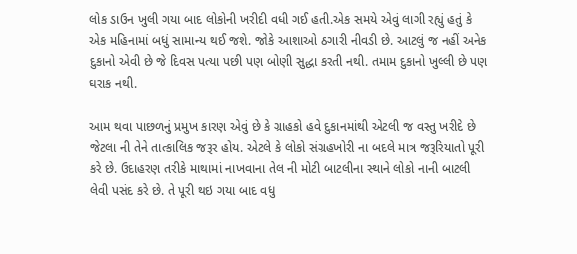લોક ડાઉન ખુલી ગયા બાદ લોકોની ખરીદી વધી ગઈ હતી.એક સમયે એવું લાગી રહ્યું હતું કે એક મહિનામાં બધું સામાન્ય થઈ જશે. જોકે આશાઓ ઠગારી નીવડી છે. આટલું જ નહીં અનેક દુકાનો એવી છે જે દિવસ પત્યા પછી પણ બોણી સુદ્ધા કરતી નથી. તમામ દુકાનો ખુલ્લી છે પણ ઘરાક નથી.

આમ થવા પાછળનું પ્રમુખ કારણ એવું છે કે ગ્રાહકો હવે દુકાનમાંથી એટલી જ વસ્તુ ખરીદે છે જેટલા ની તેને તાત્કાલિક જરૂર હોય. એટલે કે લોકો સંગ્રહખોરી ના બદલે માત્ર જરૂરિયાતો પૂરી કરે છે. ઉદાહરણ તરીકે માથામાં નાખવાના તેલ ની મોટી બાટલીના સ્થાને લોકો નાની બાટલી લેવી પસંદ કરે છે. તે પૂરી થઇ ગયા બાદ વધુ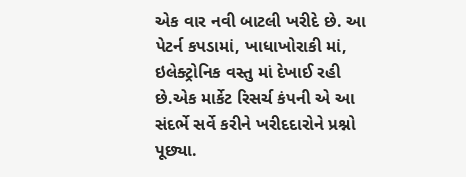એક વાર નવી બાટલી ખરીદે છે. આ પેટર્ન કપડામાં, ખાધાખોરાકી માં, ઇલેક્ટ્રોનિક વસ્તુ માં દેખાઈ રહી છે.એક માર્કેટ રિસર્ચ કંપની એ આ સંદર્ભે સર્વે કરીને ખરીદદારોને પ્રશ્નો પૂછ્યા.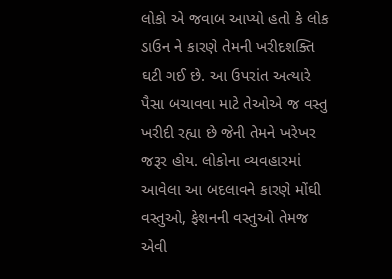લોકો એ જવાબ આપ્યો હતો કે લોક ડાઉન ને કારણે તેમની ખરીદશક્તિ ઘટી ગઈ છે. આ ઉપરાંત અત્યારે પૈસા બચાવવા માટે તેઓએ જ વસ્તુ ખરીદી રહ્યા છે જેની તેમને ખરેખર જરૂર હોય. લોકોના વ્યવહારમાં આવેલા આ બદલાવને કારણે મોંઘી વસ્તુઓ, ફેશનની વસ્તુઓ તેમજ એવી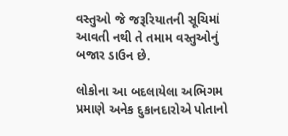વસ્તુઓ જે જરૂરિયાતની સૂચિમાં આવતી નથી તે તમામ વસ્તુઓનું બજાર ડાઉન છે.

લોકોના આ બદલાયેલા અભિગમ પ્રમાણે અનેક દુકાનદારોએ પોતાનો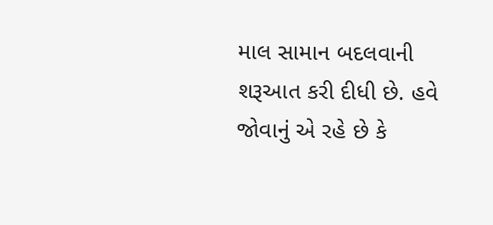માલ સામાન બદલવાની શરૂઆત કરી દીધી છે. હવે જોવાનું એ રહે છે કે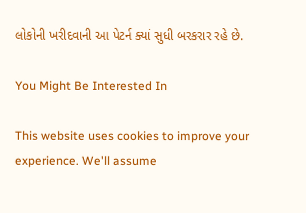લોકોની ખરીદવાની આ પેટર્ન ક્યાં સુધી બરકરાર રહે છે.

You Might Be Interested In

This website uses cookies to improve your experience. We'll assume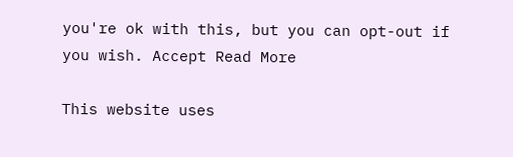you're ok with this, but you can opt-out if you wish. Accept Read More

This website uses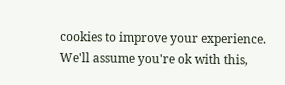cookies to improve your experience. We'll assume you're ok with this,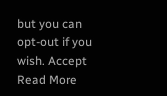but you can opt-out if you wish. Accept Read More